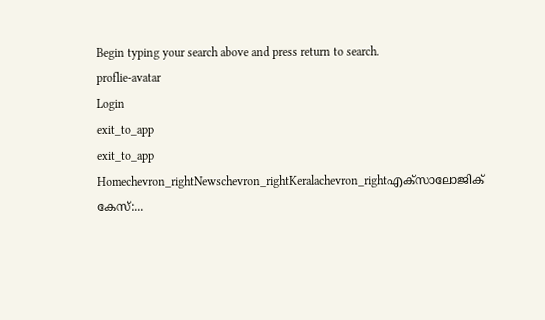Begin typing your search above and press return to search.
proflie-avatar
Login
exit_to_app
exit_to_app
Homechevron_rightNewschevron_rightKeralachevron_rightഎക്സാലോജിക് കേസ്:...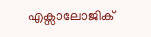എക്സാലോജിക്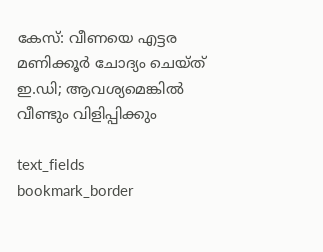കേസ്: വീണയെ എട്ടര മണിക്കൂർ ചോദ്യം ചെയ്ത് ഇ.ഡി; ആവശ്യമെങ്കിൽ വീണ്ടും വിളിപ്പിക്കും

text_fields
bookmark_border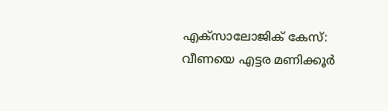എക്സാലോജിക് കേസ്: വീണയെ എട്ടര മണിക്കൂർ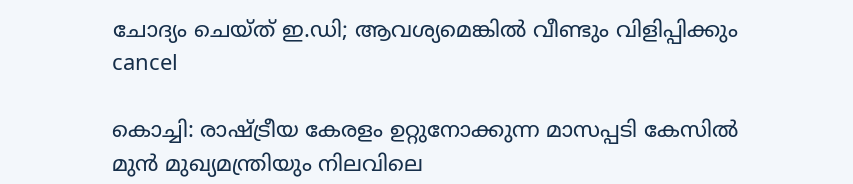ചോദ്യം ചെയ്ത് ഇ.ഡി; ആവശ്യമെങ്കിൽ വീണ്ടും വിളിപ്പിക്കും
cancel

കൊച്ചി: രാഷ്ട്രീയ കേരളം ഉറ്റുനോക്കുന്ന മാസപ്പടി കേസിൽ മുൻ മുഖ്യമന്ത്രിയും നിലവിലെ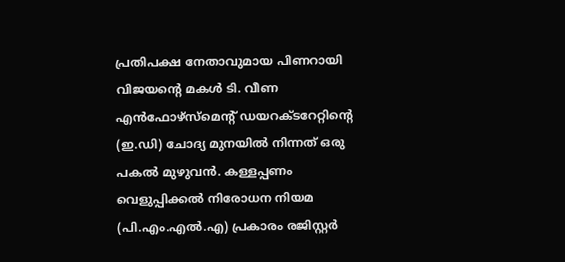പ്രതിപക്ഷ നേതാവുമായ പിണറായി വിജയന്‍റെ മകൾ ടി. വീണ എൻഫോഴ്സ്മെന്‍റ് ഡയറക്ടറേറ്റിന്‍റെ (ഇ.ഡി) ചോദ്യ മുനയിൽ നിന്നത് ഒരു പകൽ മുഴുവൻ. കള്ളപ്പണം വെളുപ്പിക്കൽ നിരോധന നിയമ (പി.എം.എൽ.എ) പ്രകാരം രജിസ്റ്റർ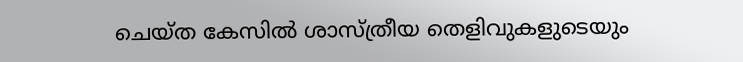ചെയ്ത കേസിൽ ശാസ്ത്രീയ തെളിവുകളുടെയും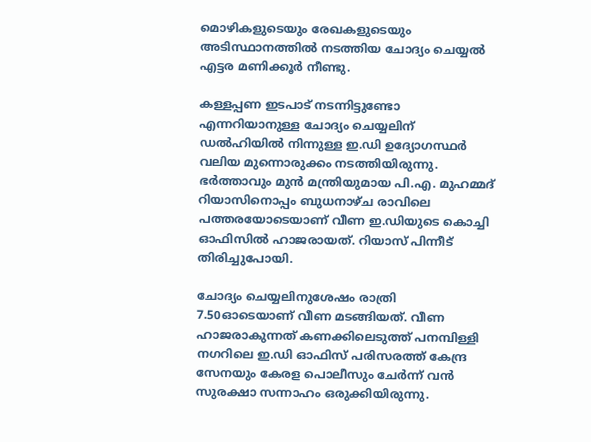മൊഴികളുടെയും രേഖകളുടെയും അടിസ്ഥാനത്തിൽ നടത്തിയ ചോദ്യം ചെയ്യൽ എട്ടര മണിക്കൂർ നീണ്ടു.

കള്ളപ്പണ ഇടപാട് നടന്നിട്ടുണ്ടോ എന്നറിയാനുള്ള ചോദ്യം ചെയ്യലിന് ഡൽഹിയിൽ നിന്നുള്ള ഇ.ഡി ഉദ്യോഗസ്ഥർ വലിയ മുന്നൊരുക്കം നടത്തിയിരുന്നു. ഭർത്താവും മുൻ മന്ത്രിയുമായ പി.എ. മുഹമ്മദ് റിയാസിനൊപ്പം ബുധനാഴ്ച രാവിലെ പത്തരയോടെയാണ് വീണ ഇ.ഡിയുടെ കൊച്ചി ഓഫിസിൽ ഹാജരായത്. റിയാസ് പിന്നീട് തിരിച്ചുപോയി.

ചോദ്യം ചെയ്യലിനുശേഷം രാത്രി 7.50ഓടെയാണ് വീണ മടങ്ങിയത്. വീണ ഹാജരാകുന്നത് കണക്കിലെടുത്ത് പനമ്പിള്ളി നഗറിലെ ഇ.ഡി ഓഫിസ് പരിസരത്ത് കേന്ദ്ര സേനയും കേരള പൊലീസും ചേർന്ന് വൻ സുരക്ഷാ സന്നാഹം ഒരുക്കിയിരുന്നു.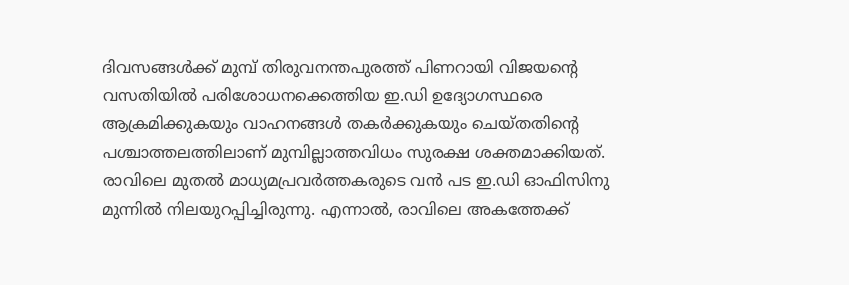ദിവസങ്ങൾക്ക് മുമ്പ് തിരുവനന്തപുരത്ത് പിണറായി വിജയന്റെ വസതിയിൽ പരിശോധനക്കെത്തിയ ഇ.ഡി ഉദ്യോഗസ്ഥരെ ആക്രമിക്കുകയും വാഹനങ്ങൾ തകർക്കുകയും ചെയ്തതിന്റെ പശ്ചാത്തലത്തിലാണ് മുമ്പില്ലാത്തവിധം സുരക്ഷ ശക്തമാക്കിയത്. രാവിലെ മുതൽ മാധ്യമപ്രവർത്തകരുടെ വൻ പട ഇ.ഡി ഓഫിസിനു മുന്നിൽ നിലയുറപ്പിച്ചിരുന്നു. എന്നാൽ, രാവിലെ അകത്തേക്ക്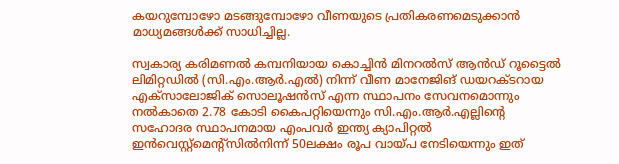കയറുമ്പോഴോ മടങ്ങുമ്പോഴോ വീണയുടെ പ്രതികരണമെടുക്കാൻ മാ‍ധ്യമങ്ങൾക്ക് സാധിച്ചില്ല.

സ്വകാര്യ കരിമണൽ കമ്പനിയായ കൊച്ചിന്‍ മിനറല്‍സ് ആന്‍ഡ് റൂട്ടൈല്‍ ലിമിറ്റഡിൽ (സി.എം.ആർ.എൽ) നിന്ന് വീണ മാനേജിങ് ഡയറക്ടറായ എക്സാലോജിക് സൊലൂഷൻസ് എന്ന സ്ഥാപനം സേവനമൊന്നും നൽകാതെ 2.78 കോടി കൈപറ്റിയെന്നും സി.എം.ആർ.എല്ലിന്‍റെ സഹോദര സ്ഥാപനമായ എംപവർ ഇന്ത്യ ക്യാപിറ്റൽ ഇൻവെസ്റ്റ്മെന്‍റ്സിൽനിന്ന് 50ലക്ഷം രൂപ വായ്പ നേടിയെന്നും ഇത്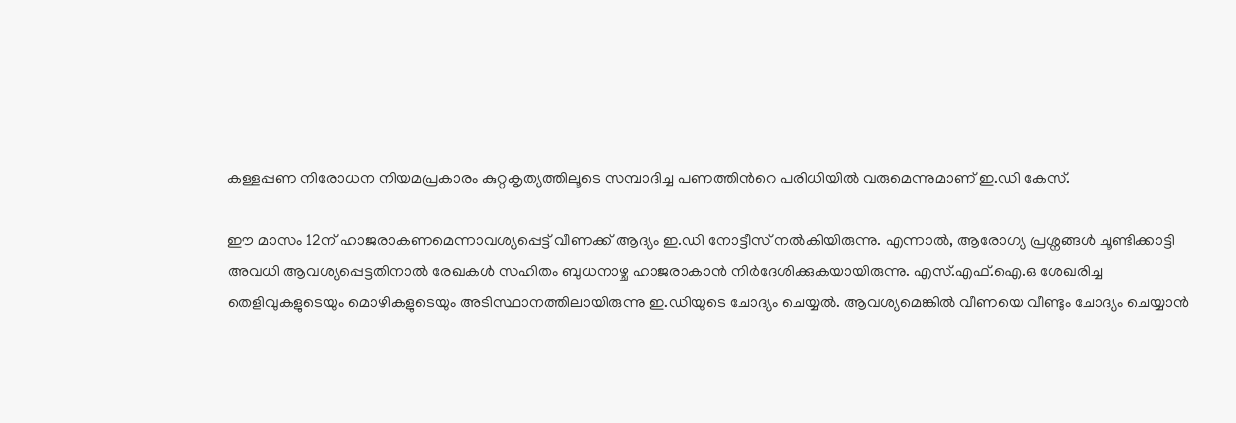കള്ളപ്പണ നിരോധന നിയമപ്രകാരം കുറ്റകൃത്യത്തിലൂടെ സമ്പാദിച്ച പണത്തിന്‍റെ പരിധിയിൽ വരുമെന്നുമാണ് ഇ.ഡി കേസ്.

ഈ മാസം 12ന് ഹാജരാകണമെന്നാവശ്യപ്പെട്ട് വീണക്ക് ആദ്യം ഇ.ഡി നോട്ടീസ് നൽകിയിരുന്നു. എന്നാൽ, ആരോഗ്യ പ്രശ്നങ്ങൾ ചൂണ്ടിക്കാട്ടി അവധി ആവശ്യപ്പെട്ടതിനാൽ രേഖകൾ സഹിതം ബുധനാഴ്ച ഹാജരാകാൻ നിർദേശിക്കുകയായിരുന്നു. എസ്.എഫ്.ഐ.ഒ ശേഖരിച്ച തെളിവുകളുടെയും മൊഴികളുടെയും അടിസ്ഥാനത്തിലായിരുന്നു ഇ.ഡിയുടെ ചോദ്യം ചെയ്യൽ. ആവശ്യമെങ്കിൽ വീണയെ വീണ്ടും ചോദ്യം ചെയ്യാൻ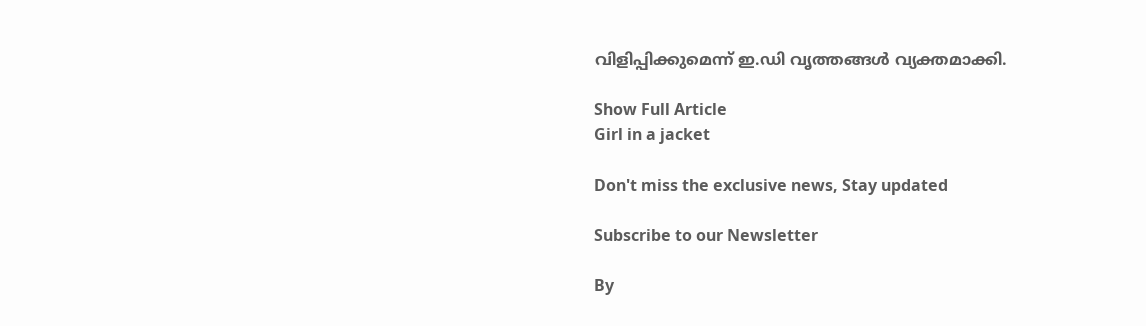വിളിപ്പിക്കുമെന്ന് ഇ.ഡി വൃത്തങ്ങൾ വ്യക്തമാക്കി.

Show Full Article
Girl in a jacket

Don't miss the exclusive news, Stay updated

Subscribe to our Newsletter

By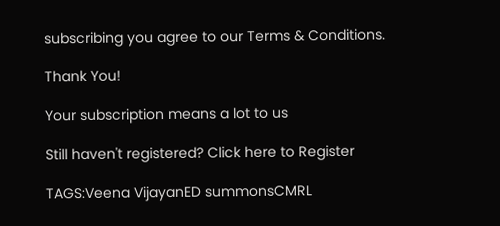subscribing you agree to our Terms & Conditions.

Thank You!

Your subscription means a lot to us

Still haven't registered? Click here to Register

TAGS:Veena VijayanED summonsCMRL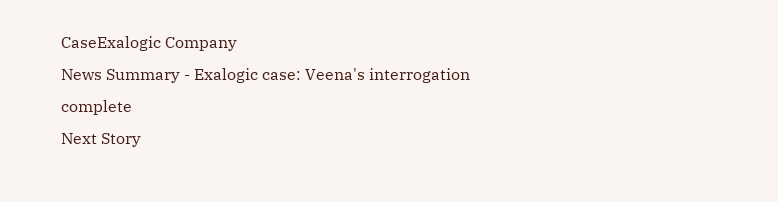CaseExalogic Company
News Summary - Exalogic case: Veena's interrogation complete
Next Story